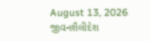August 13, 2026
જીવનશૈલીદેશ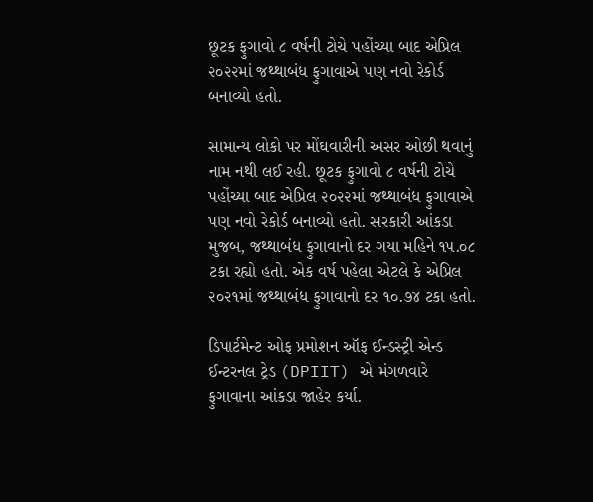છૂટક ફુગાવો ૮ વર્ષની ટોચે પહોંચ્‍યા બાદ એપ્રિલ ૨૦૨૨માં જથ્‍થાબંધ ફુગાવાએ પણ નવો રેકોર્ડ બનાવ્‍યો હતો.

સામાન્‍ય લોકો પર મોંઘવારીની અસર ઓછી થવાનું નામ નથી લઈ રહી. છૂટક ફુગાવો ૮ વર્ષની ટોચે પહોંચ્‍યા બાદ એપ્રિલ ૨૦૨૨માં જથ્‍થાબંધ ફુગાવાએ પણ નવો રેકોર્ડ બનાવ્‍યો હતો. સરકારી આંકડા મુજબ, જથ્‍થાબંધ ફુગાવાનો દર ગયા મહિને ૧૫.૦૮ ટકા રહ્યો હતો. એક વર્ષ પહેલા એટલે કે એપ્રિલ ૨૦૨૧માં જથ્‍થાબંધ ફુગાવાનો દર ૧૦.૭૪ ટકા હતો.

ડિપાર્ટમેન્‍ટ ઓફ પ્રમોશન ઑફ ઈન્‍ડસ્‍ટ્રી એન્‍ડ ઈન્‍ટરનલ ટ્રેડ (DPIIT) એ મંગળવારે  ફુગાવાના આંકડા જાહેર કર્યા.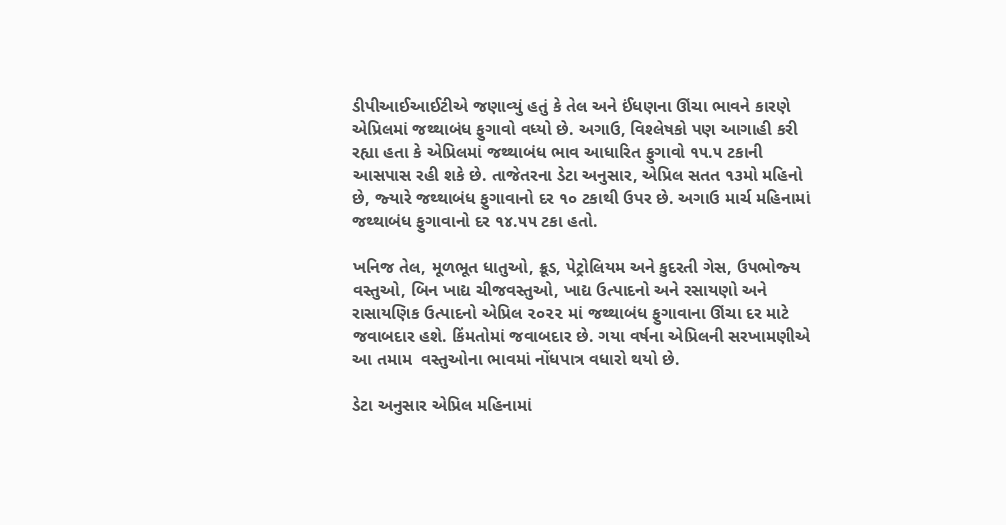ડીપીઆઈઆઈટીએ જણાવ્‍યું હતું કે તેલ અને ઈંધણના ઊંચા ભાવને કારણે એપ્રિલમાં જથ્‍થાબંધ ફુગાવો વધ્‍યો છે. અગાઉ, વિશ્‍લેષકો પણ આગાહી કરી રહ્યા હતા કે એપ્રિલમાં જથ્‍થાબંધ ભાવ આધારિત ફુગાવો ૧૫.૫ ટકાની આસપાસ રહી શકે છે. તાજેતરના ડેટા અનુસાર, એપ્રિલ સતત ૧૩મો મહિનો છે, જ્‍યારે જથ્‍થાબંધ ફુગાવાનો દર ૧૦ ટકાથી ઉપર છે. અગાઉ માર્ચ મહિનામાં જથ્‍થાબંધ ફુગાવાનો દર ૧૪.૫૫ ટકા હતો.

ખનિજ તેલ, મૂળભૂત ધાતુઓ, ક્રૂડ, પેટ્રોલિયમ અને કુદરતી ગેસ, ઉપભોજ્‍ય વસ્‍તુઓ, બિન ખાદ્ય ચીજવસ્‍તુઓ, ખાદ્ય ઉત્‍પાદનો અને રસાયણો અને રાસાયણિક ઉત્‍પાદનો એપ્રિલ ૨૦૨૨ માં જથ્‍થાબંધ ફુગાવાના ઊંચા દર માટે જવાબદાર હશે. કિંમતોમાં જવાબદાર છે. ગયા વર્ષના એપ્રિલની સરખામણીએ આ તમામ  વસ્‍તુઓના ભાવમાં નોંધપાત્ર વધારો થયો છે.

ડેટા અનુસાર એપ્રિલ મહિનામાં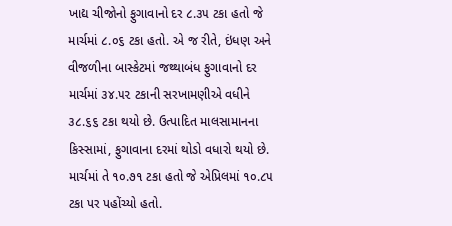ખાદ્ય ચીજોનો ફુગાવાનો દર ૮.૩૫ ટકા હતો જે માર્ચમાં ૮.૦૬ ટકા હતો. એ જ રીતે, ઇંધણ અને વીજળીના બાસ્‍કેટમાં જથ્‍થાબંધ ફુગાવાનો દર માર્ચમાં ૩૪.૫૨ ટકાની સરખામણીએ વધીને ૩૮.૬૬ ટકા થયો છે. ઉત્‍પાદિત માલસામાનના કિસ્‍સામાં, ફુગાવાના દરમાં થોડો વધારો થયો છે. માર્ચમાં તે ૧૦.૭૧ ટકા હતો જે એપ્રિલમાં ૧૦.૮૫ ટકા પર પહોંચ્‍યો હતો.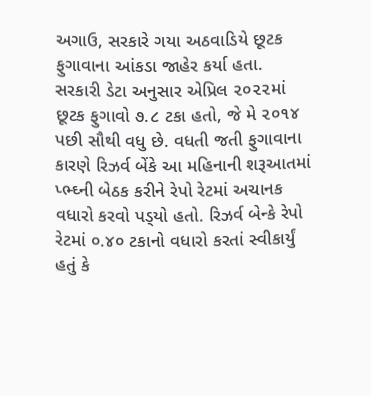અગાઉ, સરકારે ગયા અઠવાડિયે છૂટક ફુગાવાના આંકડા જાહેર કર્યા હતા. સરકારી ડેટા અનુસાર એપ્રિલ ૨૦૨૨માં છૂટક ફુગાવો ૭.૮ ટકા હતો, જે મે ૨૦૧૪ પછી સૌથી વધુ છે. વધતી જતી ફુગાવાના કારણે રિઝર્વ બેંકે આ મહિનાની શરૂઆતમાં પ્‍ભ્‍ઘ્‍ની બેઠક કરીને રેપો રેટમાં અચાનક વધારો કરવો પડ્‍યો હતો. રિઝર્વ બેન્‍કે રેપો રેટમાં ૦.૪૦ ટકાનો વધારો કરતાં સ્‍વીકાર્યું હતું કે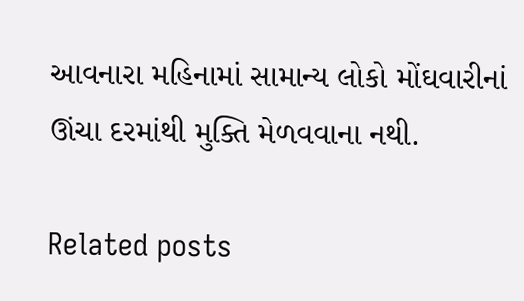આવનારા મહિનામાં સામાન્‍ય લોકો મોંઘવારીનાં ઊંચા દરમાંથી મુક્‍તિ મેળવવાના નથી.

Related posts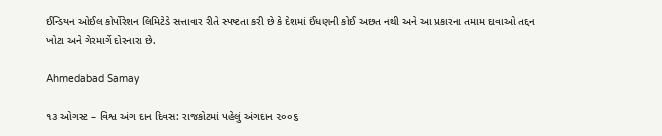ઈન્ડિયન ઓઈલ કોર્પોરેશન લિમિટેડે સત્તાવાર રીતે સ્પષ્ટતા કરી છે કે દેશમાં ઈંધણની કોઈ અછત નથી અને આ પ્રકારના તમામ દાવાઓ તદ્દન ખોટા અને ગેરમાર્ગે દોરનારા છે.

Ahmedabad Samay

૧૩ ઓગસ્ટ – વિશ્વ અંગ દાન દિવસ: રાજકોટમાં પહેલું અંગદાન ૨૦૦૬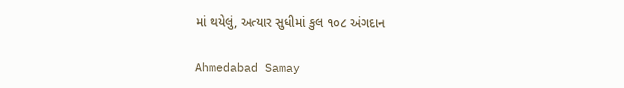માં થયેલું, અત્યાર સુધીમાં કુલ ૧૦૮ અંગદાન

Ahmedabad Samay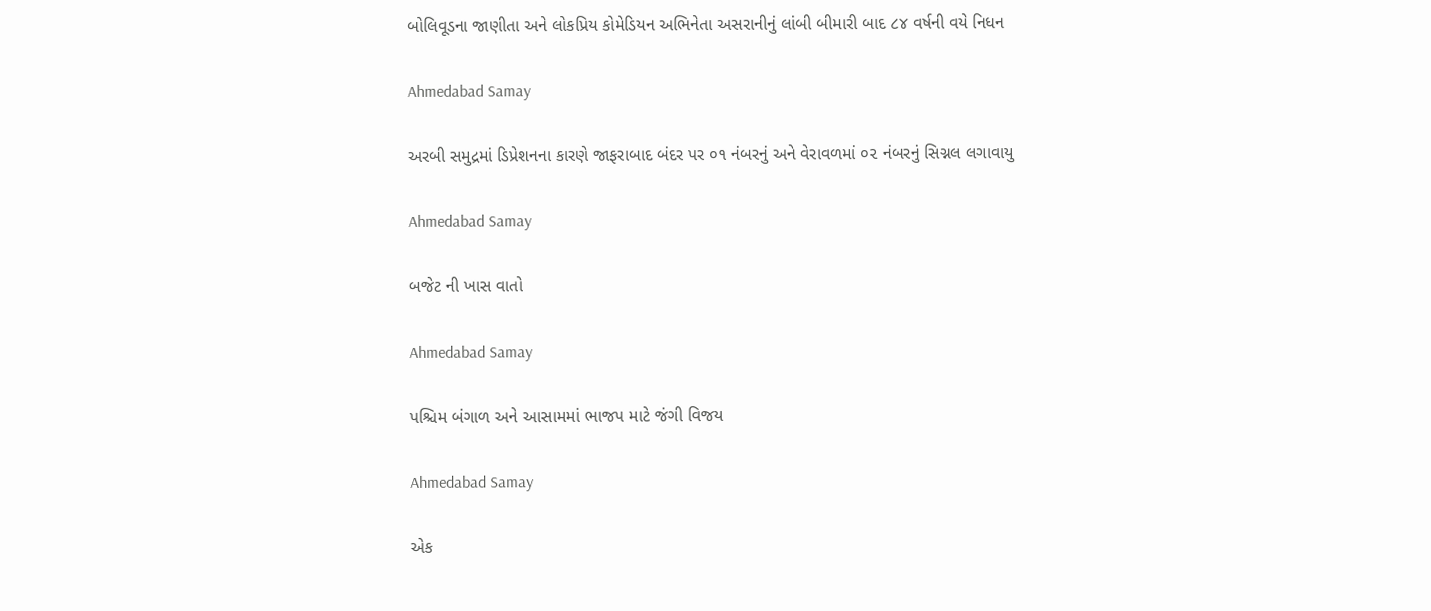બોલિવૂડના જાણીતા અને લોકપ્રિય કોમેડિયન અભિનેતા અસરાનીનું લાંબી બીમારી બાદ ૮૪ વર્ષની વયે નિધન

Ahmedabad Samay

અરબી સમુદ્રમાં ડિપ્રેશનના કારણે જાફરાબાદ બંદર પર ૦૧ નંબરનું અને વેરાવળમાં ૦૨ નંબરનું સિગ્નલ લગાવાયુ

Ahmedabad Samay

બજેટ ની ખાસ વાતો

Ahmedabad Samay

પશ્ચિમ બંગાળ અને આસામમાં ભાજપ માટે જંગી વિજય

Ahmedabad Samay

એક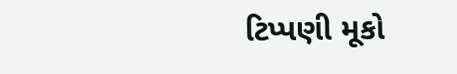ટિપ્પણી મૂકો